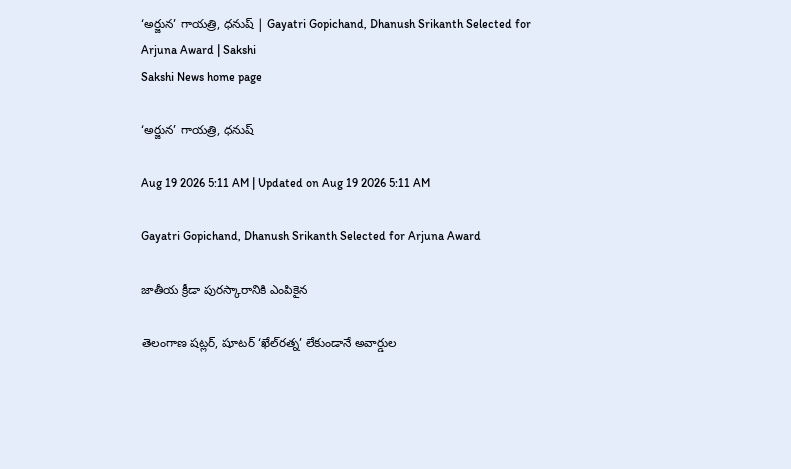‘అర్జున’ గాయత్రి, ధనుష్‌ | Gayatri Gopichand, Dhanush Srikanth Selected for Arjuna Award | Sakshi
Sakshi News home page

‘అర్జున’ గాయత్రి, ధనుష్‌

Aug 19 2026 5:11 AM | Updated on Aug 19 2026 5:11 AM

Gayatri Gopichand, Dhanush Srikanth Selected for Arjuna Award

జాతీయ క్రీడా పురస్కారానికి ఎంపికైన

తెలంగాణ షట్లర్, షూటర్‌ ‘ఖేల్‌రత్న’ లేకుండానే అవార్డుల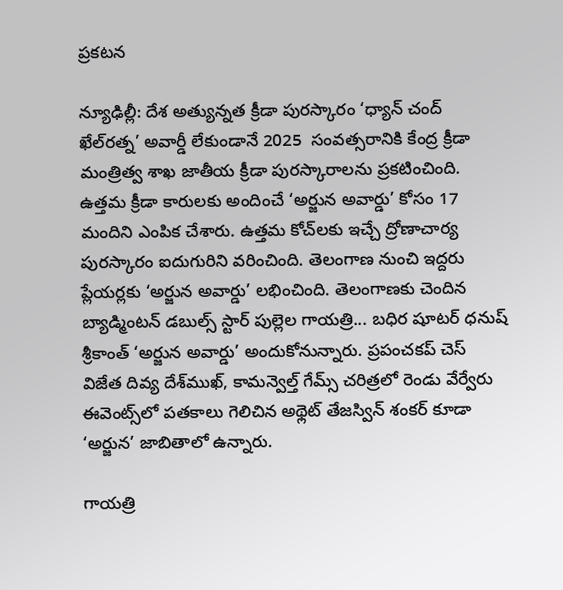ప్రకటన

న్యూఢిల్లీ: దేశ అత్యున్నత క్రీడా పురస్కారం ‘ధ్యాన్‌ చంద్‌ ఖేల్‌రత్న’ అవార్డీ లేకుండానే 2025  సంవత్సరానికి కేంద్ర క్రీడా మంత్రిత్వ శాఖ జాతీయ క్రీడా పురస్కారాలను ప్రకటించింది. ఉత్తమ క్రీడా కారులకు అందించే ‘అర్జున అవార్డు’ కోసం 17 మందిని ఎంపిక చేశారు. ఉత్తమ కోచ్‌లకు ఇచ్చే ద్రోణాచార్య పురస్కారం ఐదుగురిని వరించింది. తెలంగాణ నుంచి ఇద్దరు ప్లేయర్లకు ‘అర్జున అవార్డు’ లభించింది. తెలంగాణకు చెందిన బ్యాడ్మింటన్‌ డబుల్స్‌ స్టార్‌ పుల్లెల గాయత్రి... బధిర షూటర్‌ ధనుష్‌ శ్రీకాంత్‌ ‘అర్జున అవార్డు’ అందుకోనున్నారు. ప్రపంచకప్‌ చెస్‌ విజేత దివ్య దేశ్‌ముఖ్, కామన్వెల్త్‌ గేమ్స్‌ చరిత్రలో రెండు వేర్వేరు ఈవెంట్స్‌లో పతకాలు గెలిచిన అథ్లెట్‌ తేజస్విన్‌ శంకర్‌ కూడా ‘అర్జున’ జాబితాలో ఉన్నారు.

గాయత్రి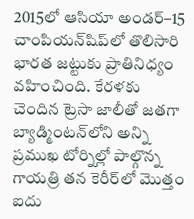2015లో ఆసియా అండర్‌–15 చాంపియన్‌షిప్‌లో తొలిసారి భారత జట్టుకు ప్రాతినిధ్యం వహించింది. కేరళకు చెందిన ట్రెసా జాలీతో జతగా బ్యాడ్మింటన్‌లోని అన్ని ప్రముఖ టోర్నిల్లో పాల్గొన్న గాయత్రి తన కెరీర్‌లో మొత్తం ఐదు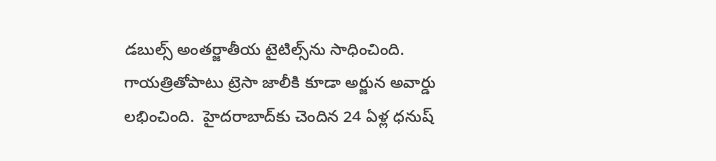డబుల్స్‌ అంతర్జాతీయ టైటిల్స్‌ను సాధించింది. గాయత్రితోపాటు ట్రెసా జాలీకి కూడా అర్జున అవార్డు లభించింది.  హైదరాబాద్‌కు చెందిన 24 ఏళ్ల ధనుష్‌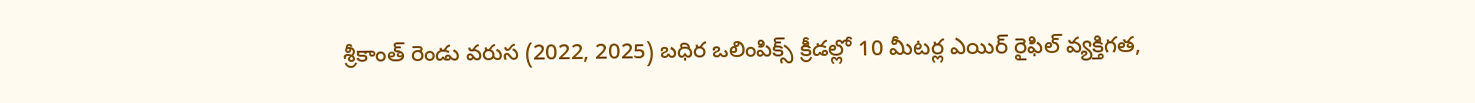శ్రీకాంత్‌ రెండు వరుస (2022, 2025) బధిర ఒలింపిక్స్‌ క్రీడల్లో 10 మీటర్ల ఎయిర్‌ రైఫిల్‌ వ్యక్తిగత,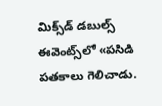మిక్స్‌డ్‌ డబుల్స్‌ ఈవెంట్స్‌లో «పసిడి పతకాలు గెలిచాడు.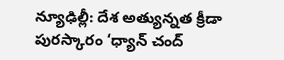న్యూఢిల్లీ: దేశ అత్యున్నత క్రీడా పురస్కారం ‘ధ్యాన్‌ చంద్‌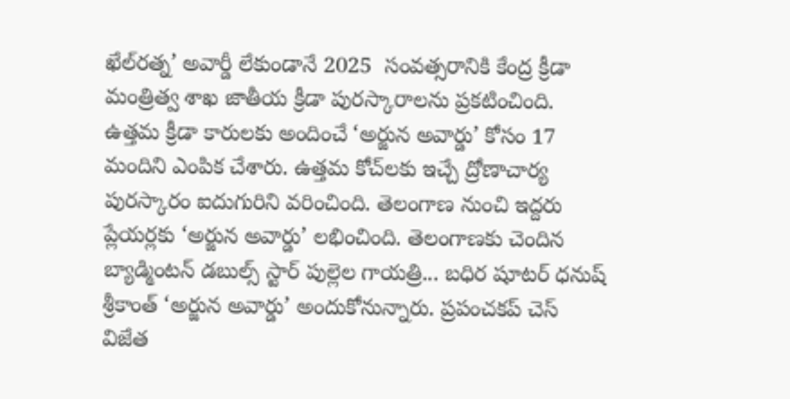ఖేల్‌రత్న’ అవార్డీ లేకుండానే 2025  సంవత్సరానికి కేంద్ర క్రీడా మంత్రిత్వ శాఖ జాతీయ క్రీడా పురస్కారాలను ప్రకటించింది. ఉత్తమ క్రీడా కారులకు అందించే ‘అర్జున అవార్డు’ కోసం 17 మందిని ఎంపిక చేశారు. ఉత్తమ కోచ్‌లకు ఇచ్చే ద్రోణాచార్య పురస్కారం ఐదుగురిని వరించింది. తెలంగాణ నుంచి ఇద్దరు ప్లేయర్లకు ‘అర్జున అవార్డు’ లభించింది. తెలంగాణకు చెందిన బ్యాడ్మింటన్‌ డబుల్స్‌ స్టార్‌ పుల్లెల గాయత్రి... బధిర షూటర్‌ ధనుష్‌ శ్రీకాంత్‌ ‘అర్జున అవార్డు’ అందుకోనున్నారు. ప్రపంచకప్‌ చెస్‌ విజేత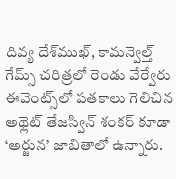దివ్య దేశ్‌ముఖ్, కామన్వెల్త్‌ గేమ్స్‌ చరిత్రలో రెండు వేర్వేరు ఈవెంట్స్‌లో పతకాలు గెలిచిన అథ్లెట్‌ తేజస్విన్‌ శంకర్‌ కూడా ‘అర్జున’ జాబితాలో ఉన్నారు.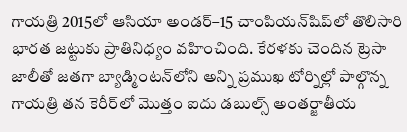గాయత్రి 2015లో ఆసియా అండర్‌–15 చాంపియన్‌షిప్‌లో తొలిసారి భారత జట్టుకు ప్రాతినిధ్యం వహించింది. కేరళకు చెందిన ట్రెసా జాలీతో జతగా బ్యాడ్మింటన్‌లోని అన్ని ప్రముఖ టోర్నిల్లో పాల్గొన్న గాయత్రి తన కెరీర్‌లో మొత్తం ఐదు డబుల్స్‌ అంతర్జాతీయ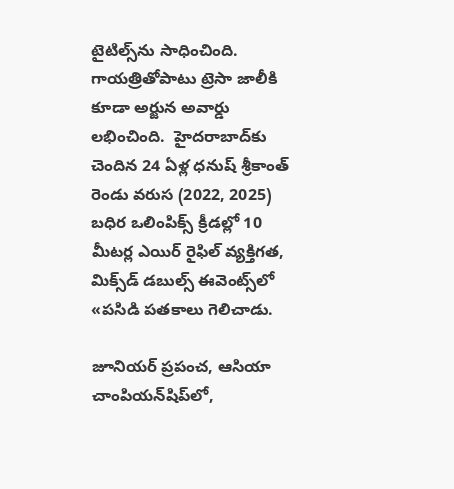టైటిల్స్‌ను సాధించింది. గాయత్రితోపాటు ట్రెసా జాలీకి కూడా అర్జున అవార్డు లభించింది.  హైదరాబాద్‌కు చెందిన 24 ఏళ్ల ధనుష్‌ శ్రీకాంత్‌ రెండు వరుస (2022, 2025) బధిర ఒలింపిక్స్‌ క్రీడల్లో 10 మీటర్ల ఎయిర్‌ రైఫిల్‌ వ్యక్తిగత, మిక్స్‌డ్‌ డబుల్స్‌ ఈవెంట్స్‌లో «పసిడి పతకాలు గెలిచాడు.

జూనియర్‌ ప్రపంచ, ఆసియా చాంపియన్‌షిప్‌లో,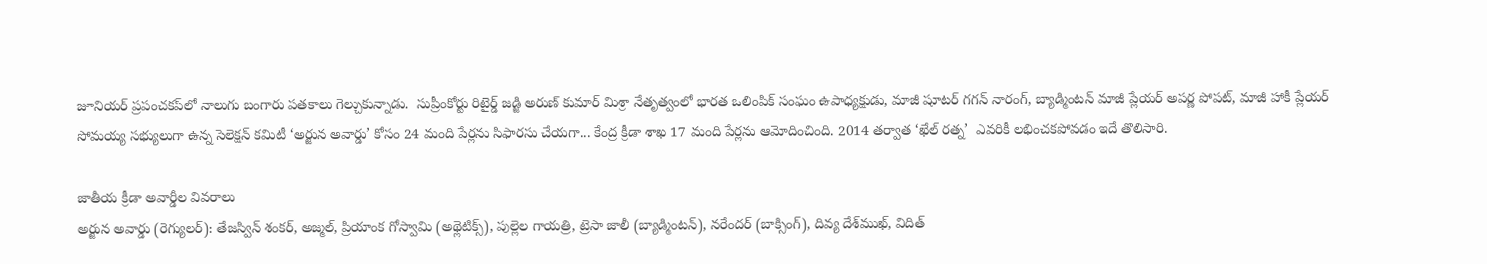జూనియర్‌ ప్రపంచకప్‌లో నాలుగు బంగారు పతకాలు గెల్చుకున్నాడు.  సుప్రీంకోర్టు రిటైర్డ్‌ జడ్జి అరుణ్‌ కుమార్‌ మిశ్రా నేతృత్వంలో భారత ఒలింపిక్‌ సంఘం ఉపాధ్యక్షుడు, మాజీ షూటర్‌ గగన్‌ నారంగ్, బ్యాడ్మింటన్‌ మాజీ ప్లేయర్‌ అపర్ణ పోపట్, మాజీ హాకీ ప్లేయర్‌ సోమయ్య సభ్యులుగా ఉన్న సెలెక్షన్‌ కమిటీ ‘అర్జున అవార్డు’ కోసం 24 మంది పేర్లను సిఫారసు చేయగా... కేంద్ర క్రీడా శాఖ 17 మంది పేర్లను ఆమోదించింది. 2014 తర్వాత ‘ఖేల్‌ రత్న’  ఎవరికీ లభించకపోవడం ఇదే తొలిసారి.

జాతీయ క్రీడా అవార్డీల వివరాలు
అర్జున అవార్డు (రెగ్యులర్‌): తేజస్విన్‌ శంకర్, అజ్మల్, ప్రియాంక గోస్వామి (అథ్లెటిక్స్‌), పుల్లెల గాయత్రి, ట్రెసా జాలీ (బ్యాడ్మింటన్‌), నరేందర్‌ (బాక్సింగ్‌), దివ్య దేశ్‌ముఖ్, విదిత్‌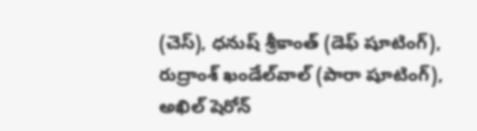(చెస్‌), ధనుష్‌ శ్రీకాంత్‌ (డెఫ్‌ షూటింగ్‌), రుద్రాంశ్‌ ఖండేల్‌వాల్‌ (పారా షూటింగ్‌), అఖిల్‌ షెరోన్‌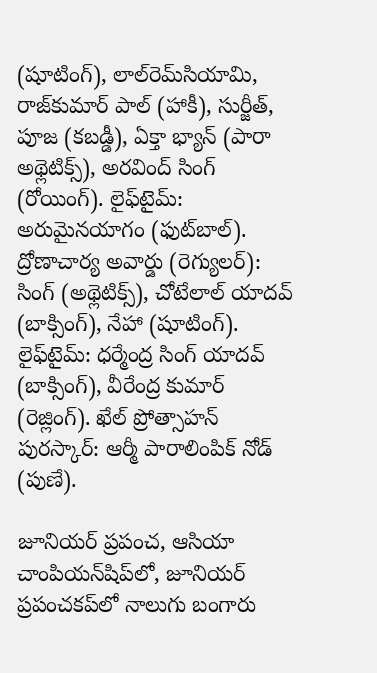(షూటింగ్‌), లాల్‌రెమ్‌సియామి, రాజ్‌కుమార్‌ పాల్‌ (హాకీ), సుర్జీత్, పూజ (కబడ్డీ), ఏక్తా భ్యాన్‌ (పారా అథ్లెటిక్స్‌), అరవింద్‌ సింగ్‌ (రోయింగ్‌). లైఫ్‌టైమ్‌: అరుమైనయాగం (ఫుట్‌బాల్‌). ద్రోణాచార్య అవార్డు (రెగ్యులర్‌): సింగ్‌ (అథ్లెటిక్స్‌), చోటేలాల్‌ యాదవ్‌ (బాక్సింగ్‌), నేహా (షూటింగ్‌). లైఫ్‌టైమ్‌: ధర్మేంద్ర సింగ్‌ యాదవ్‌ (బాక్సింగ్‌), వీరేంద్ర కుమార్‌ (రెజ్లింగ్‌). ఖేల్‌ ప్రోత్సాహన్‌ పురస్కార్‌: ఆర్మీ పారాలింపిక్‌ నోడ్‌ (పుణే).

జూనియర్‌ ప్రపంచ, ఆసియా చాంపియన్‌షిప్‌లో, జూనియర్‌ ప్రపంచకప్‌లో నాలుగు బంగారు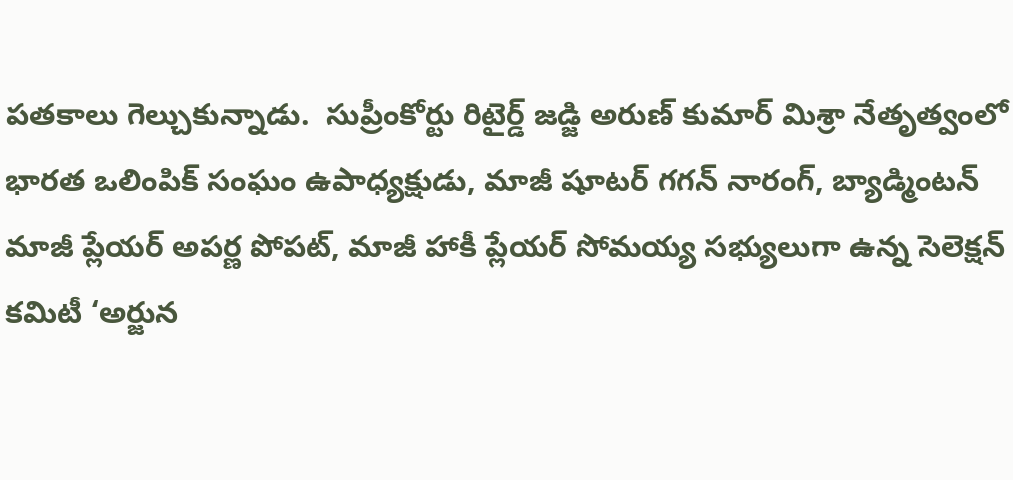పతకాలు గెల్చుకున్నాడు.  సుప్రీంకోర్టు రిటైర్డ్‌ జడ్జి అరుణ్‌ కుమార్‌ మిశ్రా నేతృత్వంలో భారత ఒలింపిక్‌ సంఘం ఉపాధ్యక్షుడు, మాజీ షూటర్‌ గగన్‌ నారంగ్, బ్యాడ్మింటన్‌ మాజీ ప్లేయర్‌ అపర్ణ పోపట్, మాజీ హాకీ ప్లేయర్‌ సోమయ్య సభ్యులుగా ఉన్న సెలెక్షన్‌ కమిటీ ‘అర్జున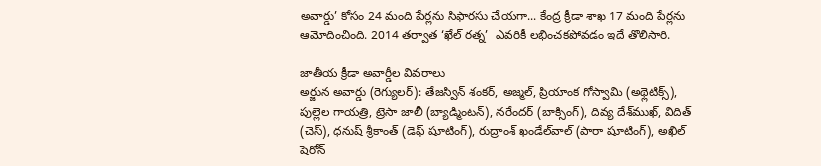అవార్డు’ కోసం 24 మంది పేర్లను సిఫారసు చేయగా... కేంద్ర క్రీడా శాఖ 17 మంది పేర్లను ఆమోదించింది. 2014 తర్వాత ‘ఖేల్‌ రత్న’  ఎవరికీ లభించకపోవడం ఇదే తొలిసారి.

జాతీయ క్రీడా అవార్డీల వివరాలు
అర్జున అవార్డు (రెగ్యులర్‌): తేజస్విన్‌ శంకర్, అజ్మల్, ప్రియాంక గోస్వామి (అథ్లెటిక్స్‌), పుల్లెల గాయత్రి, ట్రెసా జాలీ (బ్యాడ్మింటన్‌), నరేందర్‌ (బాక్సింగ్‌), దివ్య దేశ్‌ముఖ్, విదిత్‌ (చెస్‌), ధనుష్‌ శ్రీకాంత్‌ (డెఫ్‌ షూటింగ్‌), రుద్రాంశ్‌ ఖండేల్‌వాల్‌ (పారా షూటింగ్‌), అఖిల్‌ షెరోన్‌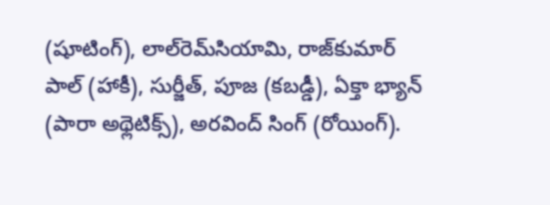(షూటింగ్‌), లాల్‌రెమ్‌సియామి, రాజ్‌కుమార్‌ పాల్‌ (హాకీ), సుర్జీత్, పూజ (కబడ్డీ), ఏక్తా భ్యాన్‌ (పారా అథ్లెటిక్స్‌), అరవింద్‌ సింగ్‌ (రోయింగ్‌).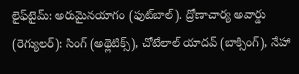లైఫ్‌టైమ్‌: అరుమైనయాగం (ఫుట్‌బాల్‌). ద్రోణాచార్య అవార్డు (రెగ్యులర్‌): సింగ్‌ (అథ్లెటిక్స్‌), చోటేలాల్‌ యాదవ్‌ (బాక్సింగ్‌), నేహా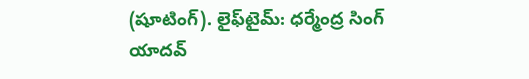(షూటింగ్‌). లైఫ్‌టైమ్‌: ధర్మేంద్ర సింగ్‌ యాదవ్‌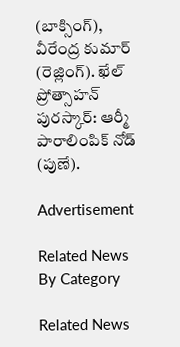(బాక్సింగ్‌), వీరేంద్ర కుమార్‌ (రెజ్లింగ్‌). ఖేల్‌ ప్రోత్సాహన్‌ పురస్కార్‌: ఆర్మీ పారాలింపిక్‌ నోడ్‌ (పుణే).

Advertisement

Related News By Category

Related News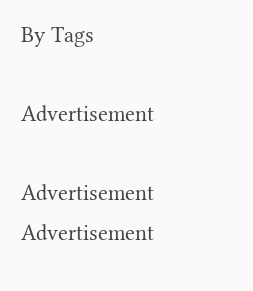By Tags

Advertisement

Advertisement
Advertisement